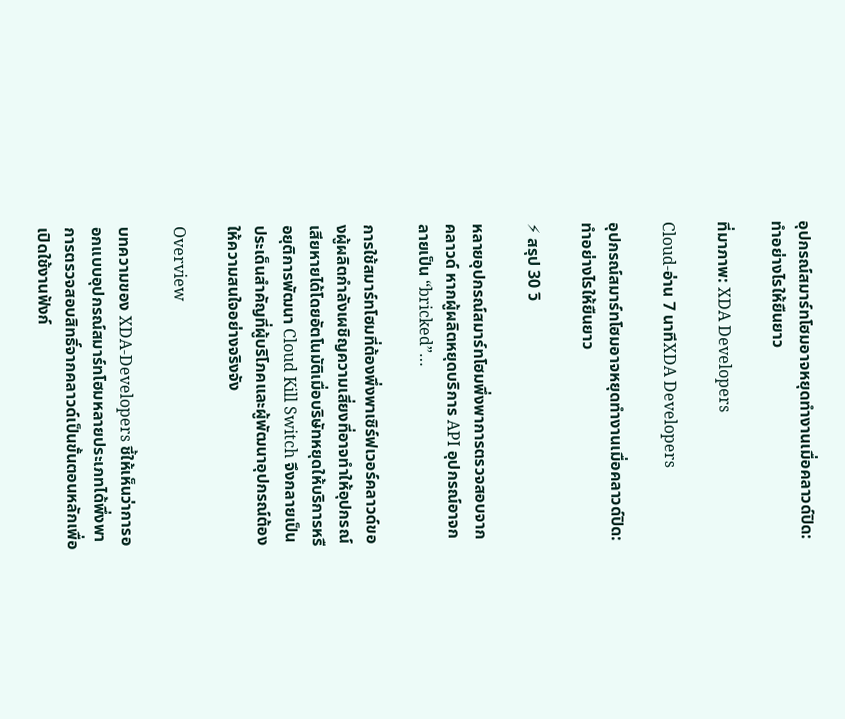อุปกรณ์สมาร์ทโฮมอาจหยุดทำงานเมื่อคลาวด์ปิด: ทำอย่างไรให้ยืนยาว

ที่มาภาพ: XDA Developers

Cloud-อ่าน 7 นาทีXDA Developers

อุปกรณ์สมาร์ทโฮมอาจหยุดทำงานเมื่อคลาวด์ปิด: ทำอย่างไรให้ยืนยาว

⚡ สรุป 30 วิ

หลายอุปกรณ์สมาร์ทโฮมพึ่งพาการตรวจสอบจากคลาวด์ หากผู้ผลิตหยุดบริการ API อุปกรณ์อาจกลายเป็น “bricked”…

การใช้สมาร์ทโฮมที่ต้องพึ่งพาเซิร์ฟเวอร์คลาวด์ของผู้ผลิตกำลังเผชิญความเสี่ยงที่อาจทำให้อุปกรณ์เสียหายได้โดยอัตโนมัติเมื่อบริษัทหยุดให้บริการหรือยุติการพัฒนา Cloud Kill Switch จึงกลายเป็นประเด็นสำคัญที่ผู้บริโภคและผู้พัฒนาอุปกรณ์ต้องให้ความสนใจอย่างจริงจัง

Overview

บทความของ XDA‑Developers ชี้ให้เห็นว่าการออกแบบอุปกรณ์สมาร์ทโฮมหลายประเภทได้พึ่งพาการตรวจสอบสิทธิ์จากคลาวด์เป็นขั้นตอนหลักเพื่อเปิดใช้งานฟังก์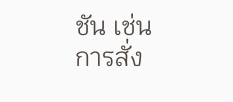ชัน เช่น การสั่ง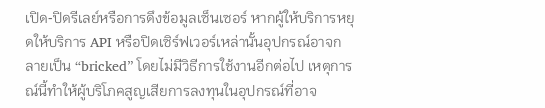เปิด‑ปิดรีเลย์หรือการดึงข้อมูลเซ็นเซอร์ หากผู้ให้บริการหยุดให้บริการ API หรือปิดเซิร์ฟเวอร์เหล่านั้นอุปกรณ์อาจกลายเป็น “bricked” โดยไม่มีวิธีการใช้งานอีกต่อไป เหตุการณ์นี้ทำให้ผู้บริโภคสูญเสียการลงทุนในอุปกรณ์ที่อาจ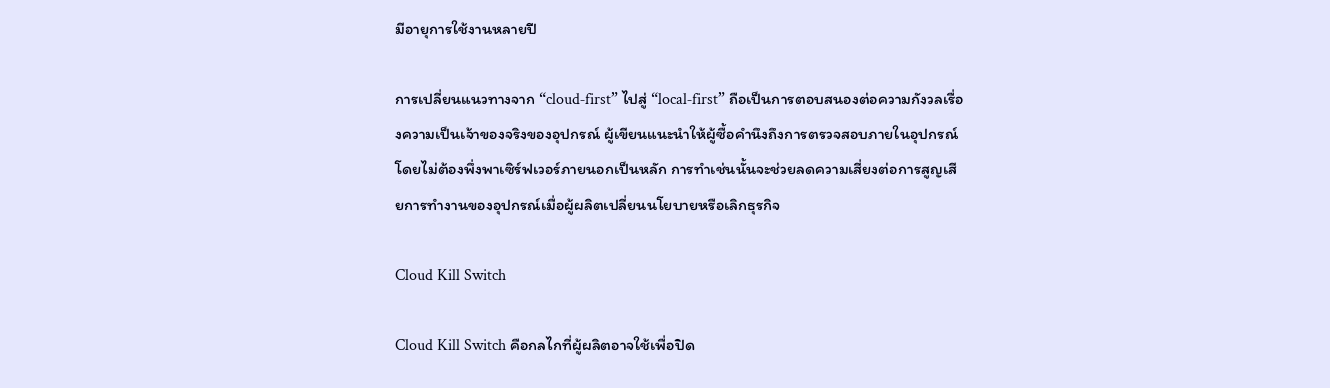มีอายุการใช้งานหลายปี

การเปลี่ยนแนวทางจาก “cloud‑first” ไปสู่ “local‑first” ถือเป็นการตอบสนองต่อความกังวลเรื่องความเป็นเจ้าของจริงของอุปกรณ์ ผู้เขียนแนะนำให้ผู้ซื้อคำนึงถึงการตรวจสอบภายในอุปกรณ์โดยไม่ต้องพึ่งพาเซิร์ฟเวอร์ภายนอกเป็นหลัก การทำเช่นนั้นจะช่วยลดความเสี่ยงต่อการสูญเสียการทำงานของอุปกรณ์เมื่อผู้ผลิตเปลี่ยนนโยบายหรือเลิกธุรกิจ

Cloud Kill Switch

Cloud Kill Switch คือกลไกที่ผู้ผลิตอาจใช้เพื่อปิด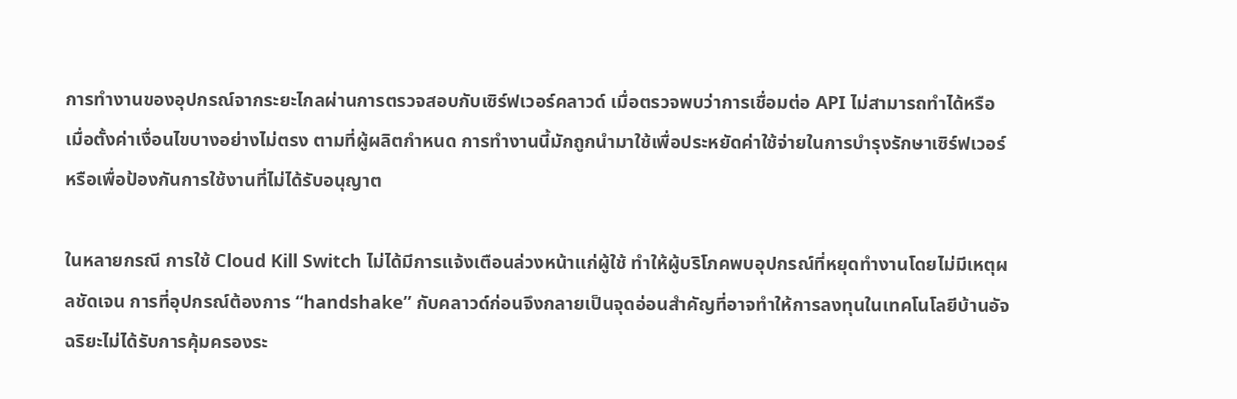การทำงานของอุปกรณ์จากระยะไกลผ่านการตรวจสอบกับเซิร์ฟเวอร์คลาวด์ เมื่อตรวจพบว่าการเชื่อมต่อ API ไม่สามารถทำได้หรือเมื่อตั้งค่าเงื่อนไขบางอย่างไม่ตรง ตามที่ผู้ผลิตกำหนด การทำงานนี้มักถูกนำมาใช้เพื่อประหยัดค่าใช้จ่ายในการบำรุงรักษาเซิร์ฟเวอร์หรือเพื่อป้องกันการใช้งานที่ไม่ได้รับอนุญาต

ในหลายกรณี การใช้ Cloud Kill Switch ไม่ได้มีการแจ้งเตือนล่วงหน้าแก่ผู้ใช้ ทำให้ผู้บริโภคพบอุปกรณ์ที่หยุดทำงานโดยไม่มีเหตุผลชัดเจน การที่อุปกรณ์ต้องการ “handshake” กับคลาวด์ก่อนจึงกลายเป็นจุดอ่อนสำคัญที่อาจทำให้การลงทุนในเทคโนโลยีบ้านอัจฉริยะไม่ได้รับการคุ้มครองระ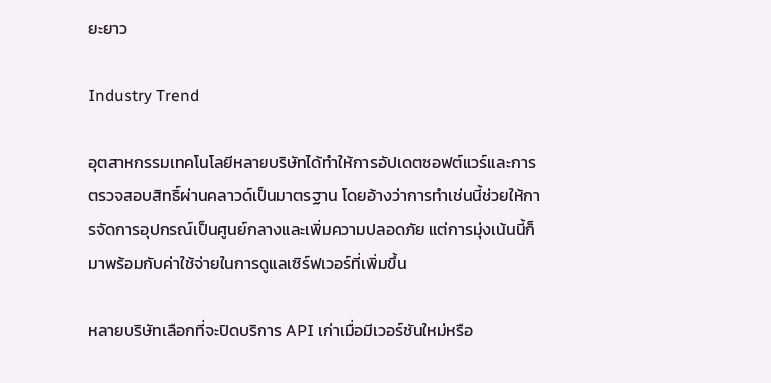ยะยาว

Industry Trend

อุตสาหกรรมเทคโนโลยีหลายบริษัทได้ทำให้การอัปเดตซอฟต์แวร์และการตรวจสอบสิทธิ์ผ่านคลาวด์เป็นมาตรฐาน โดยอ้างว่าการทำเช่นนี้ช่วยให้การจัดการอุปกรณ์เป็นศูนย์กลางและเพิ่มความปลอดภัย แต่การมุ่งเน้นนี้ก็มาพร้อมกับค่าใช้จ่ายในการดูแลเซิร์ฟเวอร์ที่เพิ่มขึ้น

หลายบริษัทเลือกที่จะปิดบริการ API เก่าเมื่อมีเวอร์ชันใหม่หรือ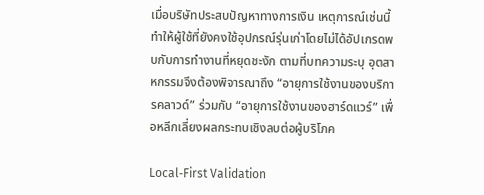เมื่อบริษัทประสบปัญหาทางการเงิน เหตุการณ์เช่นนี้ทำให้ผู้ใช้ที่ยังคงใช้อุปกรณ์รุ่นเก่าโดยไม่ได้อัปเกรดพบกับการทำงานที่หยุดชะงัก ตามที่บทความระบุ อุตสาหกรรมจึงต้องพิจารณาถึง “อายุการใช้งานของบริการคลาวด์” ร่วมกับ “อายุการใช้งานของฮาร์ดแวร์” เพื่อหลีกเลี่ยงผลกระทบเชิงลบต่อผู้บริโภค

Local‑First Validation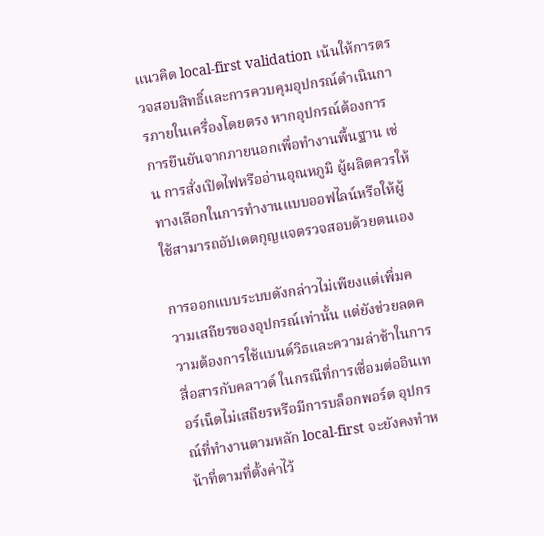แนวคิด local‑first validation เน้นให้การตรวจสอบสิทธิ์และการควบคุมอุปกรณ์ดำเนินการภายในเครื่องโดยตรง หากอุปกรณ์ต้องการการยืนยันจากภายนอกเพื่อทำงานพื้นฐาน เช่น การสั่งเปิดไฟหรืออ่านอุณหภูมิ ผู้ผลิตควรให้ทางเลือกในการทำงานแบบออฟไลน์หรือให้ผู้ใช้สามารถอัปเดตกุญแจตรวจสอบด้วยตนเอง

การออกแบบระบบดังกล่าวไม่เพียงแต่เพิ่มความเสถียรของอุปกรณ์เท่านั้น แต่ยังช่วยลดความต้องการใช้แบนด์วิธและความล่าช้าในการสื่อสารกับคลาวด์ ในกรณีที่การเชื่อมต่ออินเทอร์เน็ตไม่เสถียรหรือมีการบล็อกพอร์ต อุปกรณ์ที่ทำงานตามหลัก local‑first จะยังคงทำหน้าที่ตามที่ตั้งค่าไว้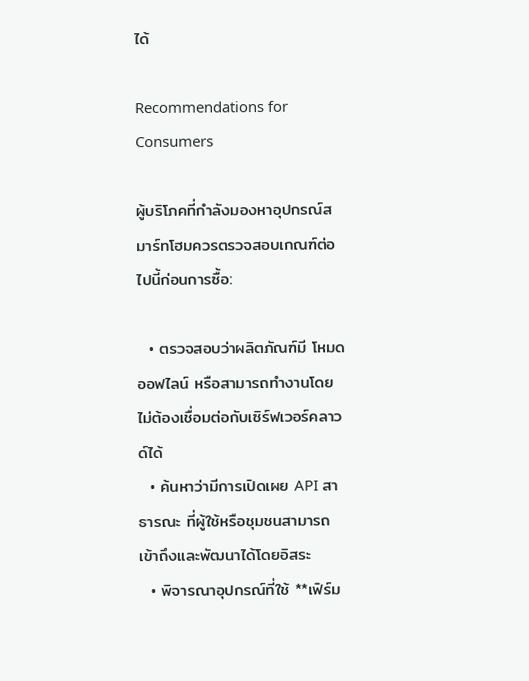ได้

Recommendations for Consumers

ผู้บริโภคที่กำลังมองหาอุปกรณ์สมาร์ทโฮมควรตรวจสอบเกณฑ์ต่อไปนี้ก่อนการซื้อ:

  • ตรวจสอบว่าผลิตภัณฑ์มี โหมดออฟไลน์ หรือสามารถทำงานโดยไม่ต้องเชื่อมต่อกับเซิร์ฟเวอร์คลาวด์ได้
  • ค้นหาว่ามีการเปิดเผย API สาธารณะ ที่ผู้ใช้หรือชุมชนสามารถเข้าถึงและพัฒนาได้โดยอิสระ
  • พิจารณาอุปกรณ์ที่ใช้ **เฟิร์ม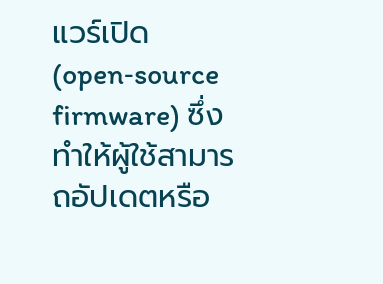แวร์เปิด (open‑source firmware) ซึ่งทำให้ผู้ใช้สามารถอัปเดตหรือ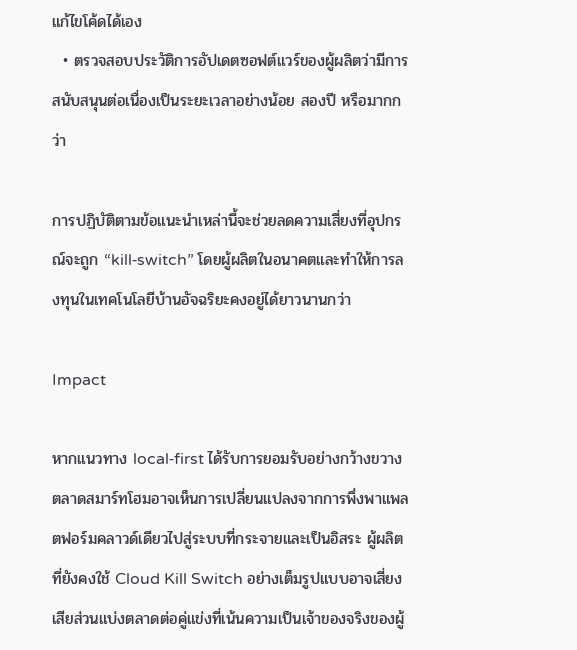แก้ไขโค้ดได้เอง
  • ตรวจสอบประวัติการอัปเดตซอฟต์แวร์ของผู้ผลิตว่ามีการสนับสนุนต่อเนื่องเป็นระยะเวลาอย่างน้อย สองปี หรือมากกว่า

การปฏิบัติตามข้อแนะนำเหล่านี้จะช่วยลดความเสี่ยงที่อุปกรณ์จะถูก “kill‑switch” โดยผู้ผลิตในอนาคตและทำให้การลงทุนในเทคโนโลยีบ้านอัจฉริยะคงอยู่ได้ยาวนานกว่า

Impact

หากแนวทาง local‑first ได้รับการยอมรับอย่างกว้างขวาง ตลาดสมาร์ทโฮมอาจเห็นการเปลี่ยนแปลงจากการพึ่งพาแพลตฟอร์มคลาวด์เดียวไปสู่ระบบที่กระจายและเป็นอิสระ ผู้ผลิตที่ยังคงใช้ Cloud Kill Switch อย่างเต็มรูปแบบอาจเสี่ยงเสียส่วนแบ่งตลาดต่อคู่แข่งที่เน้นความเป็นเจ้าของจริงของผู้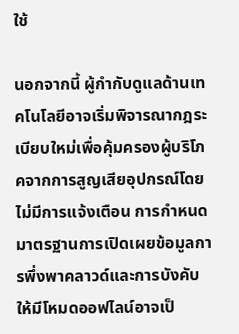ใช้

นอกจากนี้ ผู้กำกับดูแลด้านเทคโนโลยีอาจเริ่มพิจารณากฎระเบียบใหม่เพื่อคุ้มครองผู้บริโภคจากการสูญเสียอุปกรณ์โดยไม่มีการแจ้งเตือน การกำหนดมาตรฐานการเปิดเผยข้อมูลการพึ่งพาคลาวด์และการบังคับให้มีโหมดออฟไลน์อาจเป็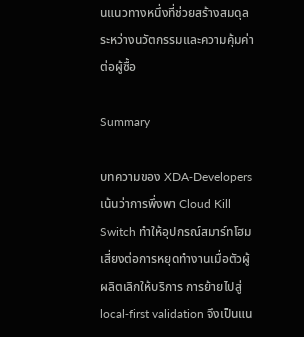นแนวทางหนึ่งที่ช่วยสร้างสมดุลระหว่างนวัตกรรมและความคุ้มค่าต่อผู้ซื้อ

Summary

บทความของ XDA‑Developers เน้นว่าการพึ่งพา Cloud Kill Switch ทำให้อุปกรณ์สมาร์ทโฮมเสี่ยงต่อการหยุดทำงานเมื่อตัวผู้ผลิตเลิกให้บริการ การย้ายไปสู่ local‑first validation จึงเป็นแน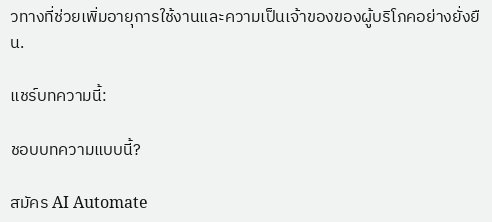วทางที่ช่วยเพิ่มอายุการใช้งานและความเป็นเจ้าของของผู้บริโภคอย่างยั่งยืน.

แชร์บทความนี้:

ชอบบทความแบบนี้?

สมัคร AI Automate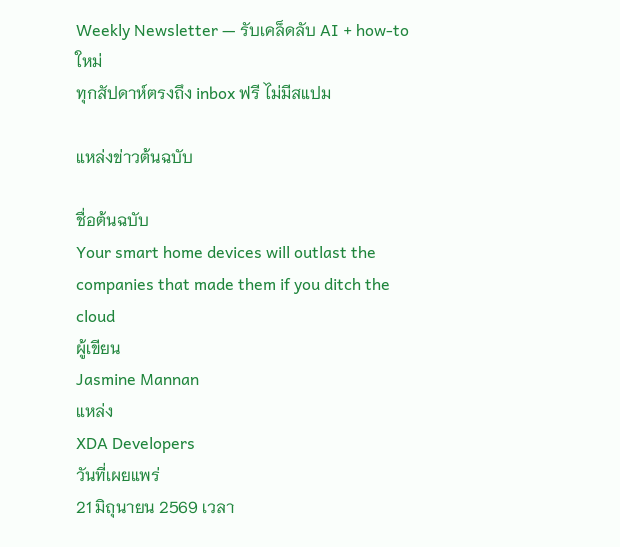Weekly Newsletter — รับเคล็ดลับ AI + how-to ใหม่
ทุกสัปดาห์ตรงถึง inbox ฟรี ไม่มีสแปม

แหล่งข่าวต้นฉบับ

ชื่อต้นฉบับ
Your smart home devices will outlast the companies that made them if you ditch the cloud
ผู้เขียน
Jasmine Mannan
แหล่ง
XDA Developers
วันที่เผยแพร่
21 มิถุนายน 2569 เวลา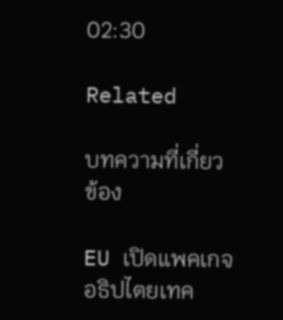02:30

Related

บทความที่เกี่ยวข้อง

EU เปิดแพคเกจอธิปไตยเทค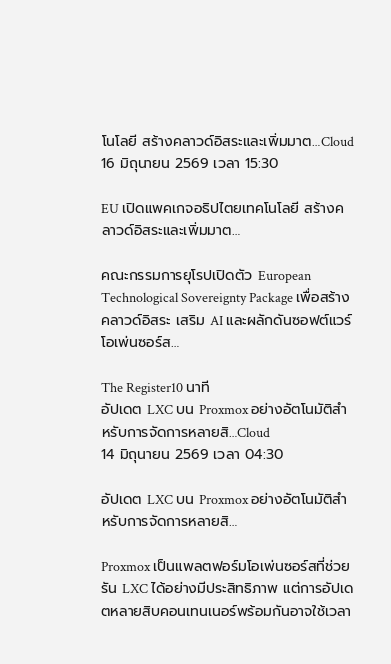โนโลยี สร้างคลาวด์อิสระและเพิ่มมาต…Cloud
16 มิถุนายน 2569 เวลา 15:30

EU เปิดแพคเกจอธิปไตยเทคโนโลยี สร้างคลาวด์อิสระและเพิ่มมาต…

คณะกรรมการยุโรปเปิดตัว European Technological Sovereignty Package เพื่อสร้างคลาวด์อิสระ เสริม AI และผลักดันซอฟต์แวร์โอเพ่นซอร์ส…

The Register10 นาที
อัปเดต LXC บน Proxmox อย่างอัตโนมัติสำหรับการจัดการหลายสิ…Cloud
14 มิถุนายน 2569 เวลา 04:30

อัปเดต LXC บน Proxmox อย่างอัตโนมัติสำหรับการจัดการหลายสิ…

Proxmox เป็นแพลตฟอร์มโอเพ่นซอร์สที่ช่วยรัน LXC ได้อย่างมีประสิทธิภาพ แต่การอัปเดตหลายสิบคอนเทนเนอร์พร้อมกันอาจใช้เวลา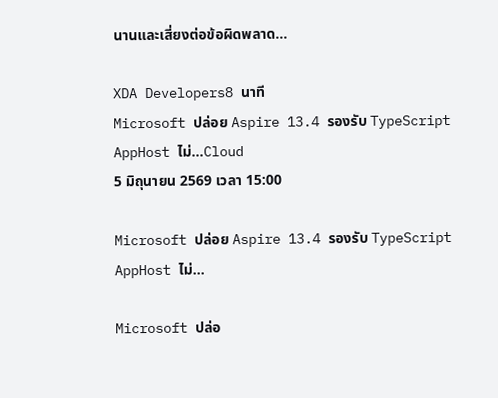นานและเสี่ยงต่อข้อผิดพลาด…

XDA Developers8 นาที
Microsoft ปล่อย Aspire 13.4 รองรับ TypeScript AppHost ไม่…Cloud
5 มิถุนายน 2569 เวลา 15:00

Microsoft ปล่อย Aspire 13.4 รองรับ TypeScript AppHost ไม่…

Microsoft ปล่อ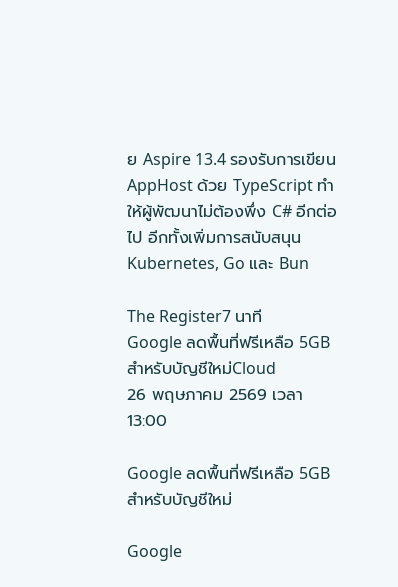ย Aspire 13.4 รองรับการเขียน AppHost ด้วย TypeScript ทำให้ผู้พัฒนาไม่ต้องพึ่ง C# อีกต่อไป อีกทั้งเพิ่มการสนับสนุน Kubernetes, Go และ Bun

The Register7 นาที
Google ลดพื้นที่ฟรีเหลือ 5GB สำหรับบัญชีใหม่Cloud
26 พฤษภาคม 2569 เวลา 13:00

Google ลดพื้นที่ฟรีเหลือ 5GB สำหรับบัญชีใหม่

Google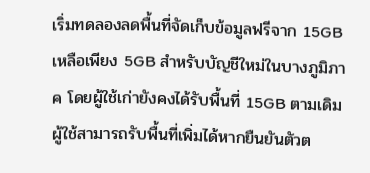เริ่มทดลองลดพื้นที่จัดเก็บข้อมูลฟรีจาก 15GB เหลือเพียง 5GB สำหรับบัญชีใหม่ในบางภูมิภาค โดยผู้ใช้เก่ายังคงได้รับพื้นที่ 15GB ตามเดิม ผู้ใช้สามารถรับพื้นที่เพิ่มได้หากยืนยันตัวต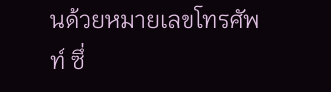นด้วยหมายเลขโทรศัพท์ ซึ่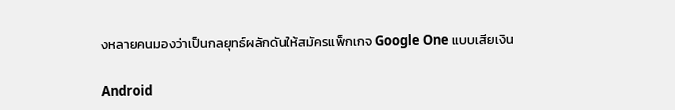งหลายคนมองว่าเป็นกลยุทธ์ผลักดันให้สมัครแพ็กเกจ Google One แบบเสียเงิน

Android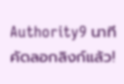Authority9 นาที
คัดลอกลิงก์แล้ว!